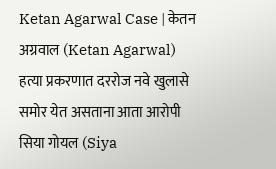Ketan Agarwal Case | केतन अग्रवाल (Ketan Agarwal) हत्या प्रकरणात दररोज नवे खुलासे समोर येत असताना आता आरोपी सिया गोयल (Siya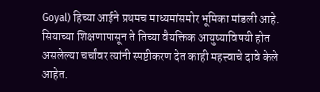Goyal) हिच्या आईने प्रथमच माध्यमांसमोर भूमिका मांडली आहे. सियाच्या शिक्षणापासून ते तिच्या वैयक्तिक आयुष्याविषयी होत असलेल्या चर्चांवर त्यांनी स्पष्टीकरण देत काही महत्त्वाचे दावे केले आहेत.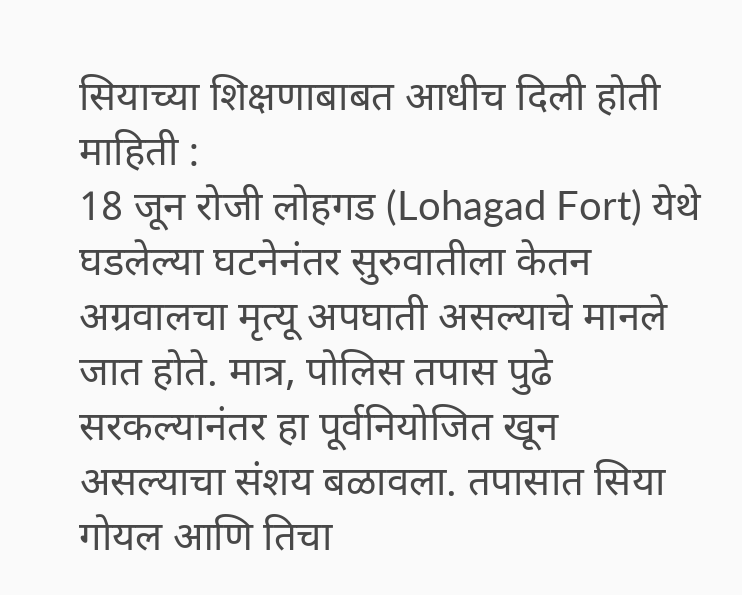सियाच्या शिक्षणाबाबत आधीच दिली होती माहिती :
18 जून रोजी लोहगड (Lohagad Fort) येथे घडलेल्या घटनेनंतर सुरुवातीला केतन अग्रवालचा मृत्यू अपघाती असल्याचे मानले जात होते. मात्र, पोलिस तपास पुढे सरकल्यानंतर हा पूर्वनियोजित खून असल्याचा संशय बळावला. तपासात सिया गोयल आणि तिचा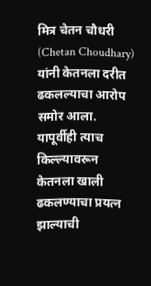मित्र चेतन चौधरी (Chetan Choudhary) यांनी केतनला दरीत ढकलल्याचा आरोप समोर आला. यापूर्वीही त्याच किल्ल्यावरून केतनला खाली ढकलण्याचा प्रयत्न झाल्याची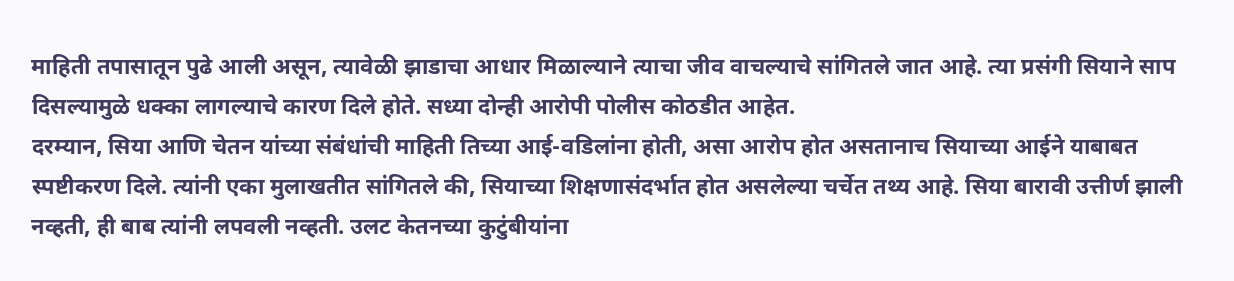माहिती तपासातून पुढे आली असून, त्यावेळी झाडाचा आधार मिळाल्याने त्याचा जीव वाचल्याचे सांगितले जात आहे. त्या प्रसंगी सियाने साप दिसल्यामुळे धक्का लागल्याचे कारण दिले होते. सध्या दोन्ही आरोपी पोलीस कोठडीत आहेत.
दरम्यान, सिया आणि चेतन यांच्या संबंधांची माहिती तिच्या आई-वडिलांना होती, असा आरोप होत असतानाच सियाच्या आईने याबाबत स्पष्टीकरण दिले. त्यांनी एका मुलाखतीत सांगितले की, सियाच्या शिक्षणासंदर्भात होत असलेल्या चर्चेत तथ्य आहे. सिया बारावी उत्तीर्ण झाली नव्हती, ही बाब त्यांनी लपवली नव्हती. उलट केतनच्या कुटुंबीयांना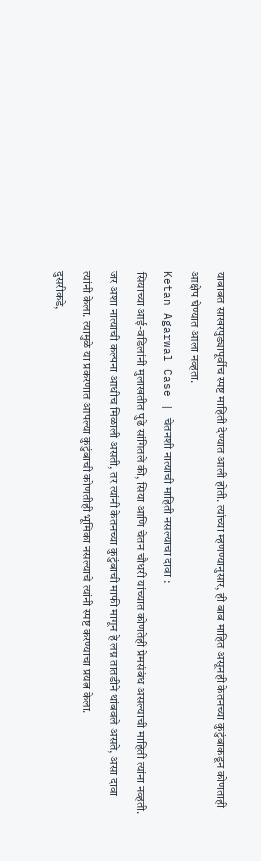याबाबत साखरपुड्यापूर्वीच स्पष्ट माहिती देण्यात आली होती. त्यांच्या म्हणण्यानुसार, ही बाब माहित असूनही केतनच्या कुटुंबाकडून कोणताही आक्षेप घेण्यात आला नव्हता.
Ketan Agarwal Case | चेतनशी नात्याची माहिती नसल्याचा दावा :
सियाच्या आई-वडिलांनी मुलाखतीत पुढे सांगितले की, सिया आणि चेतन चौधरी यांच्यात कोणतेही प्रेमसंबंध असल्याची माहिती त्यांना नव्हती. जर अशा नात्याची कल्पना आधीच मिळाली असती, तर त्यांनी केतनच्या कुटुंबाची माफी मागून हे लग्न तातडीने थांबवले असते, असा दावा त्यांनी केला. त्यामुळे या प्रकरणात आपल्या कुटुंबाची कोणतीही भूमिका नसल्याचे त्यांनी स्पष्ट करण्याचा प्रयत्न केला.
दुसरीकडे,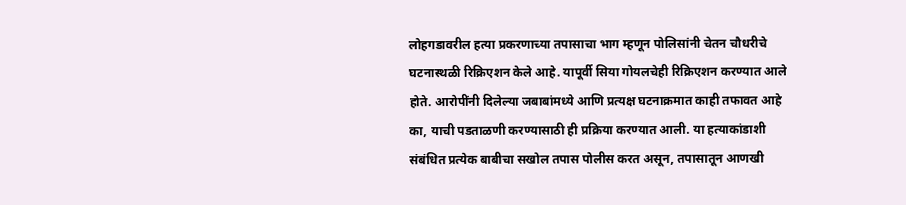लोहगडावरील हत्या प्रकरणाच्या तपासाचा भाग म्हणून पोलिसांनी चेतन चौधरीचे घटनास्थळी रिक्रिएशन केले आहे. यापूर्वी सिया गोयलचेही रिक्रिएशन करण्यात आले होते. आरोपींनी दिलेल्या जबाबांमध्ये आणि प्रत्यक्ष घटनाक्रमात काही तफावत आहे का, याची पडताळणी करण्यासाठी ही प्रक्रिया करण्यात आली. या हत्याकांडाशी संबंधित प्रत्येक बाबीचा सखोल तपास पोलीस करत असून, तपासातून आणखी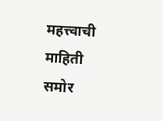महत्त्वाची माहिती समोर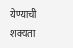येण्याची शक्यता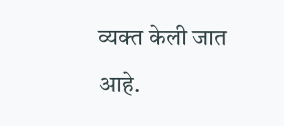व्यक्त केली जात आहे.